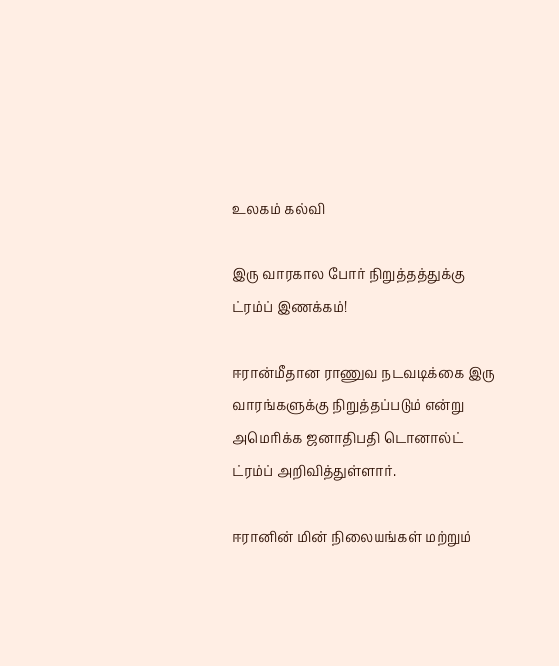உலகம் கல்வி

இரு வாரகால போர் நிறுத்தத்துக்கு ட்ரம்ப் இணக்கம்!

ஈரான்மீதான ராணுவ நடவடிக்கை இரு வாரங்களுக்கு நிறுத்தப்படும் என்று அமெரிக்க ஜனாதிபதி டொனால்ட் ட்ரம்ப் அறிவித்துள்ளார்.

ஈரானின் மின் நிலையங்கள் மற்றும்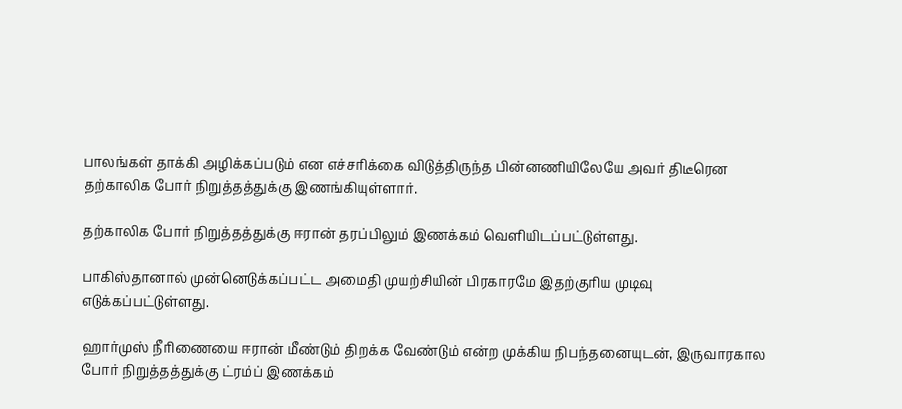பாலங்கள் தாக்கி அழிக்கப்படும் என எச்சரிக்கை விடுத்திருந்த பின்னணியிலேயே அவர் திடீரென தற்காலிக போர் நிறுத்தத்துக்கு இணங்கியுள்ளார்.

தற்காலிக போர் நிறுத்தத்துக்கு ஈரான் தரப்பிலும் இணக்கம் வெளியிடப்பட்டுள்ளது.

பாகிஸ்தானால் முன்னெடுக்கப்பட்ட அமைதி முயற்சியின் பிரகாரமே இதற்குரிய முடிவு எடுக்கப்பட்டுள்ளது.

ஹார்முஸ் நீரிணையை ஈரான் மீண்டும் திறக்க வேண்டும் என்ற முக்கிய நிபந்தனையுடன், இருவாரகால போர் நிறுத்தத்துக்கு ட்ரம்ப் இணக்கம்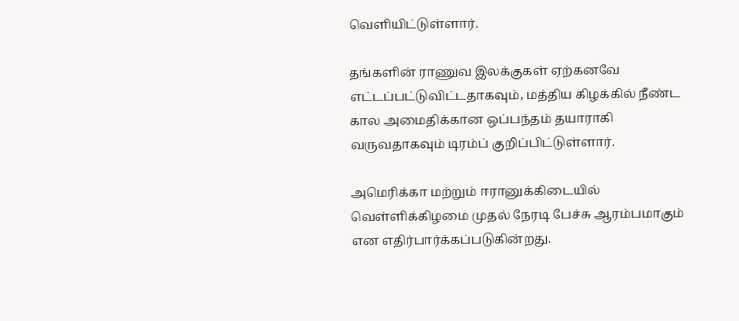வெளியிட்டுள்ளார்.

தங்களின் ராணுவ இலக்குகள் ஏற்கனவே எட்டப்பட்டுவிட்டதாகவும், மத்திய கிழக்கில் நீண்ட கால அமைதிக்கான ஒப்பந்தம் தயாராகி வருவதாகவும் டிரம்ப் குறிப்பிட்டுள்ளார்.

அமெரிக்கா மற்றும் ஈரானுக்கிடையில் வெள்ளிக்கிழமை முதல் நேரடி பேச்சு ஆரம்பமாகும் என எதிர்பார்க்கப்படுகின்றது.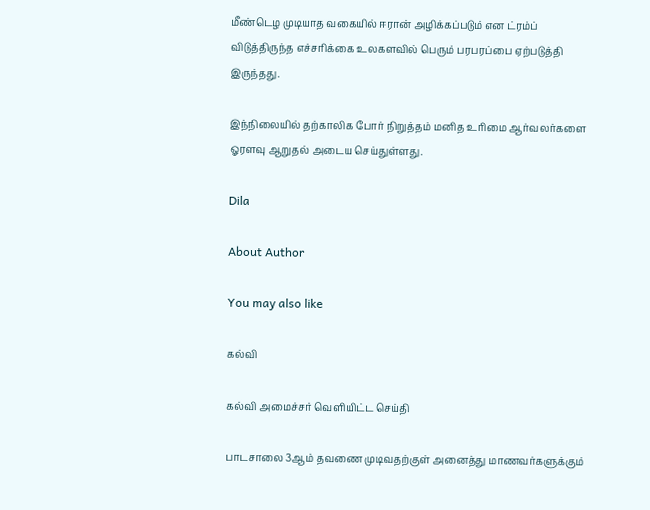மீண்டெழ முடியாத வகையில் ஈரான் அழிக்கப்படும் என ட்ரம்ப் விடுத்திருந்த எச்சரிக்கை உலகளவில் பெரும் பரபரப்பை ஏற்படுத்தி இருந்தது.

இந்நிலையில் தற்காலிக போர் நிறுத்தம் மனித உரிமை ஆர்வலர்களை ஓரளவு ஆறுதல் அடைய செய்துள்ளது.

Dila

About Author

You may also like

கல்வி

கல்வி அமைச்சர் வெளியிட்ட செய்தி

பாடசாலை 3ஆம் தவணை முடிவதற்குள் அனைத்து மாணவர்களுக்கும்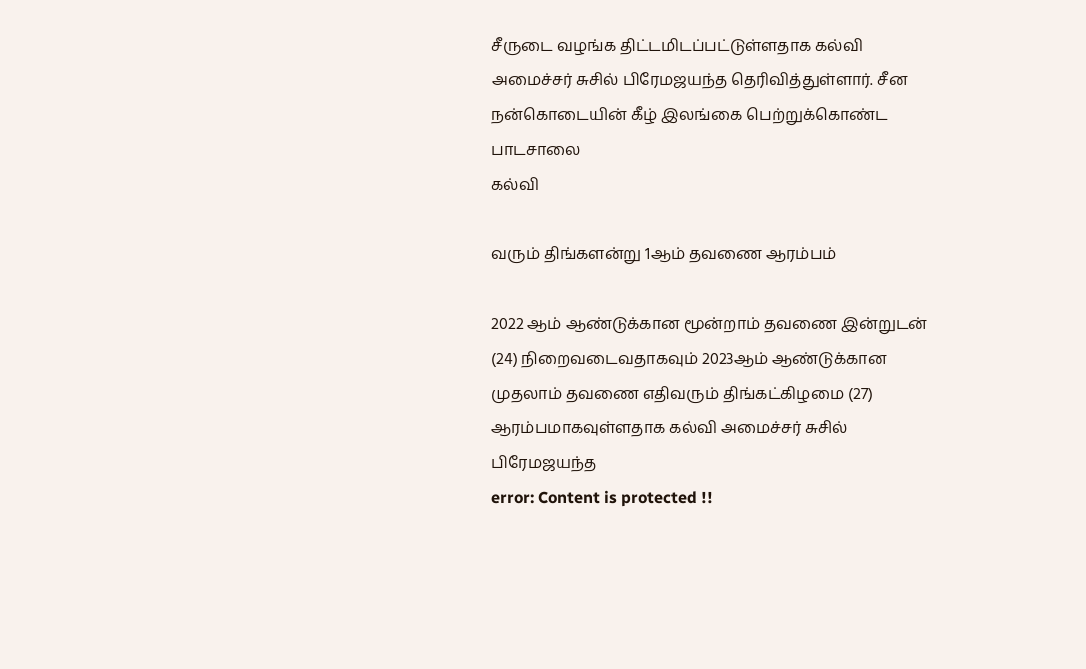சீருடை வழங்க திட்டமிடப்பட்டுள்ளதாக கல்வி அமைச்சர் சுசில் பிரேமஜயந்த தெரிவித்துள்ளார். சீன நன்கொடையின் கீழ் இலங்கை பெற்றுக்கொண்ட பாடசாலை
கல்வி

வரும் திங்களன்று 1ஆம் தவணை ஆரம்பம்

2022 ஆம் ஆண்டுக்கான மூன்றாம் தவணை இன்றுடன் (24) நிறைவடைவதாகவும் 2023ஆம் ஆண்டுக்கான  முதலாம் தவணை எதிவரும் திங்கட்கிழமை (27) ஆரம்பமாகவுள்ளதாக கல்வி அமைச்சர் சுசில் பிரேமஜயந்த
error: Content is protected !!